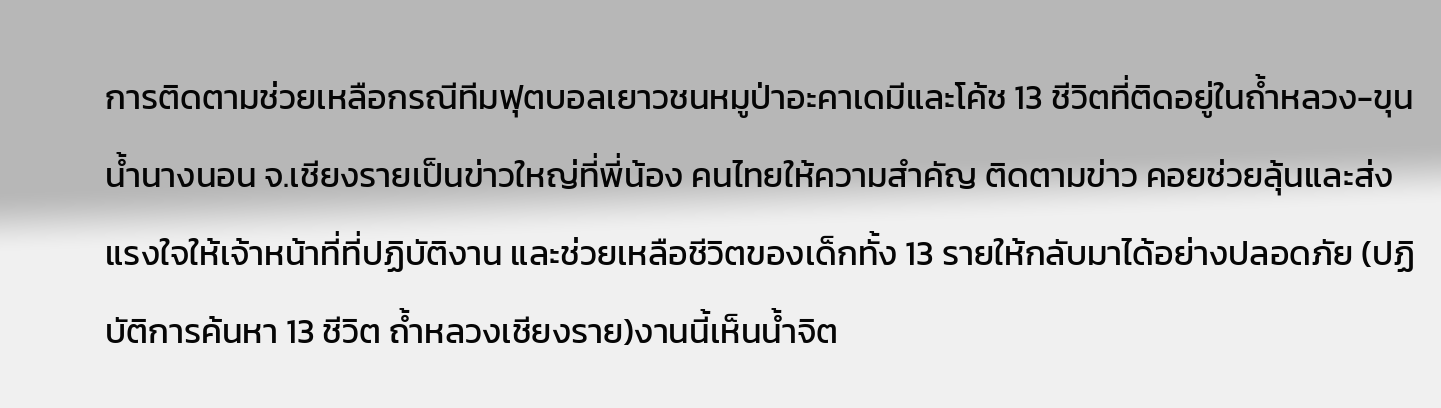การติดตามช่วยเหลือกรณีทีมฟุตบอลเยาวชนหมูป่าอะคาเดมีและโค้ช 13 ชีวิตที่ติดอยู่ในถ้ำหลวง-ขุนน้ำนางนอน จ.เชียงรายเป็นข่าวใหญ่ที่พี่น้อง คนไทยให้ความสำคัญ ติดตามข่าว คอยช่วยลุ้นและส่งแรงใจให้เจ้าหน้าที่ที่ปฏิบัติงาน และช่วยเหลือชีวิตของเด็กทั้ง 13 รายให้กลับมาได้อย่างปลอดภัย (ปฏิบัติการค้นหา 13 ชีวิต ถ้ำหลวงเชียงราย)งานนี้เห็นน้ำจิต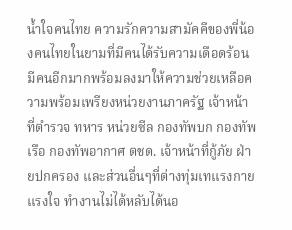น้ำใจคนไทย ความรักความสามัคคีของพี่น้องคนไทยในยามที่มีคนได้รับความเดือดร้อน มีคนอีกมากพร้อมลงมาให้ความช่วยเหลือความพร้อมเพรียงหน่วยงานภาครัฐ เจ้าหน้าที่ตำรวจ ทหาร หน่วยซีล กองทัพบก กองทัพเรือ กองทัพอากาศ ตชด. เจ้าหน้าที่กู้ภัย ฝ่ายปกครอง และส่วนอื่นๆที่ต่างทุ่มเทแรงกาย แรงใจ ทำงานไม่ได้หลับได้นอ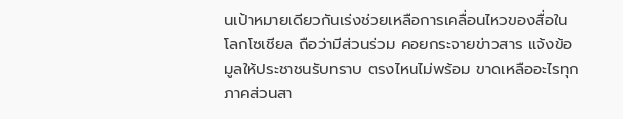นเป้าหมายเดียวกันเร่งช่วยเหลือการเคลื่อนไหวของสื่อในโลกโซเชียล ถือว่ามีส่วนร่วม คอยกระจายข่าวสาร แจ้งข้อมูลให้ประชาชนรับทราบ ตรงไหนไม่พร้อม ขาดเหลืออะไรทุกภาคส่วนสา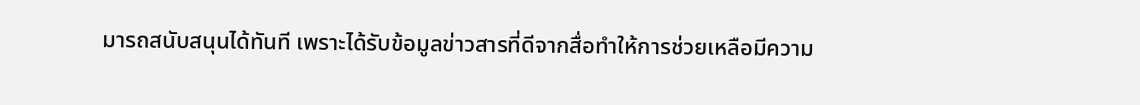มารถสนับสนุนได้ทันที เพราะได้รับข้อมูลข่าวสารที่ดีจากสื่อทำให้การช่วยเหลือมีความ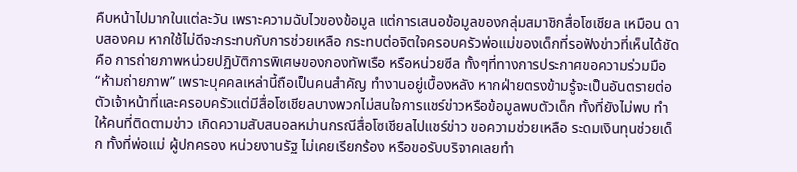คืบหน้าไปมากในแต่ละวัน เพราะความฉับไวของข้อมูล แต่การเสนอข้อมูลของกลุ่มสมาชิกสื่อโซเชียล เหมือน ดาบสองคม หากใช้ไม่ดีจะกระทบกับการช่วยเหลือ กระทบต่อจิตใจครอบครัวพ่อแม่ของเด็กที่รอฟังข่าวที่เห็นได้ชัด คือ การถ่ายภาพหน่วยปฏิบัติการพิเศษของกองทัพเรือ หรือหน่วยซีล ทั้งๆที่ทางการประกาศขอความร่วมมือ “ห้ามถ่ายภาพ” เพราะบุคคลเหล่านี้ถือเป็นคนสำคัญ ทำงานอยู่เบื้องหลัง หากฝ่ายตรงข้ามรู้จะเป็นอันตรายต่อตัวเจ้าหน้าที่และครอบครัวแต่มีสื่อโซเชียลบางพวกไม่สนใจการแชร์ข่าวหรือข้อมูลพบตัวเด็ก ทั้งที่ยังไม่พบ ทำให้คนที่ติดตามข่าว เกิดความสับสนอลหม่านกรณีสื่อโซเชียลไปแชร์ข่าว ขอความช่วยเหลือ ระดมเงินทุนช่วยเด็ก ทั้งที่พ่อแม่ ผู้ปกครอง หน่วยงานรัฐ ไม่เคยเรียกร้อง หรือขอรับบริจาคเลยทำ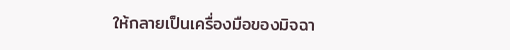ให้กลายเป็นเครื่องมือของมิจฉา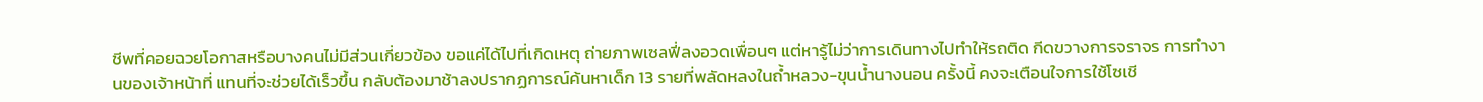ชีพที่คอยฉวยโอกาสหรือบางคนไม่มีส่วนเกี่ยวข้อง ขอแค่ได้ไปที่เกิดเหตุ ถ่ายภาพเซลฟี่ลงอวดเพื่อนๆ แต่หารู้ไม่ว่าการเดินทางไปทำให้รถติด กีดขวางการจราจร การทำงานของเจ้าหน้าที่ แทนที่จะช่วยได้เร็วขึ้น กลับต้องมาช้าลงปรากฏการณ์ค้นหาเด็ก 13 รายที่พลัดหลงในถ้ำหลวง-ขุนน้ำนางนอน ครั้งนี้ คงจะเตือนใจการใช้โซเชี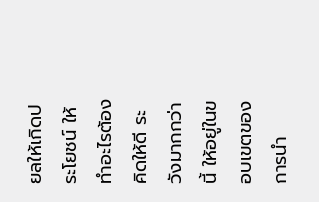ยลให้เกิดประโยชน์ ให้ทำอะไรต้องคิดให้ดี ระวังมากกว่านี้ ให้อยู่ในขอบเขตของการนำ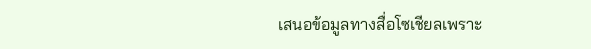เสนอข้อมูลทางสื่อโซเชียลเพราะ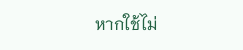หากใช้ไม่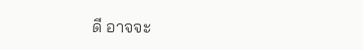ดี อาจจะ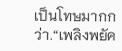เป็นโทษมากกว่า.“เพลิงพยัค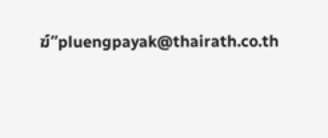ฆ์”pluengpayak@thairath.co.th